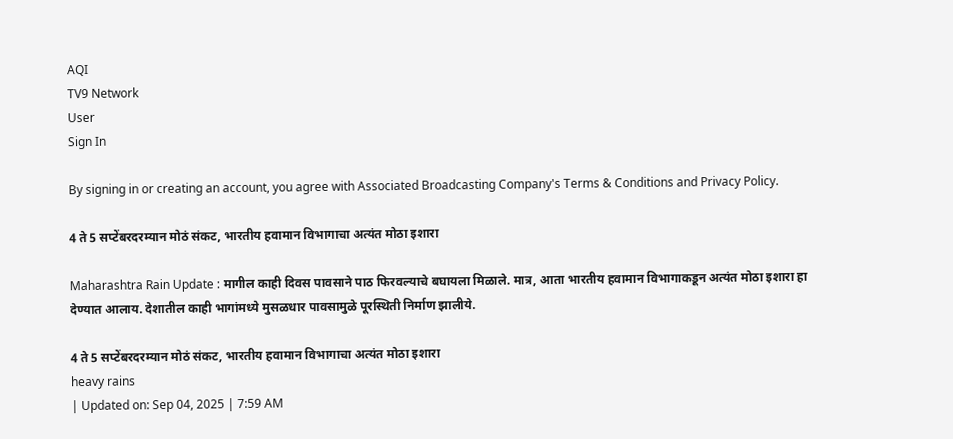AQI
TV9 Network
User
Sign In

By signing in or creating an account, you agree with Associated Broadcasting Company's Terms & Conditions and Privacy Policy.

4 ते 5 सप्टेंबरदरम्यान मोठं संकट, भारतीय हवामान विभागाचा अत्यंत मोठा इशारा

Maharashtra Rain Update : मागील काही दिवस पावसाने पाठ फिरवल्याचे बघायला मिळाले. मात्र, आता भारतीय हवामान विभागाकडून अत्यंत मोठा इशारा हा देण्यात आलाय. देशातील काही भागांमध्ये मुसळधार पावसामुळे पूरस्थिती निर्माण झालीये.

4 ते 5 सप्टेंबरदरम्यान मोठं संकट, भारतीय हवामान विभागाचा अत्यंत मोठा इशारा
heavy rains
| Updated on: Sep 04, 2025 | 7:59 AM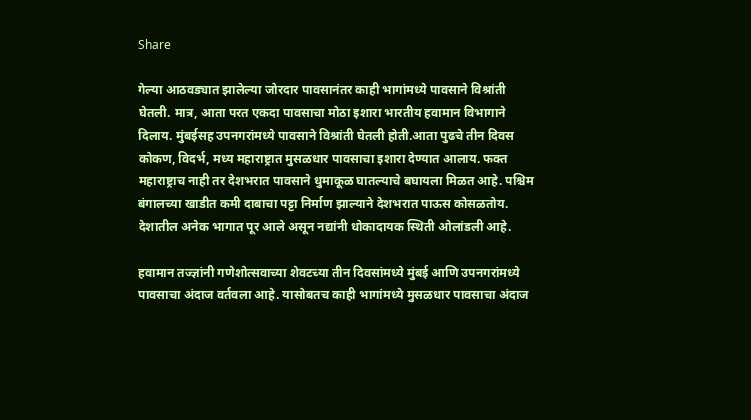Share

गेल्या आठवड्यात झालेल्या जोरदार पावसानंतर काही भागांमध्ये पावसाने विश्रांती घेतली. मात्र, आता परत एकदा पावसाचा मोठा इशारा भारतीय हवामान विभागाने दिलाय. मुंबईसह उपनगरांमध्ये पावसाने विश्रांती घेतली होती.आता पुढचे तीन दिवस कोकण, विदर्भ, मध्य महाराष्ट्रात मुसळधार पावसाचा इशारा देण्यात आलाय. फक्त महाराष्ट्राच नाही तर देशभरात पावसाने धुमाकूळ घातल्याचे बघायला मिळत आहे. पश्चिम बंगालच्या खाडीत कमी दाबाचा पट्टा निर्माण झाल्याने देशभरात पाऊस कोसळतोय. देशातील अनेक भागात पूर आले असून नद्यांनी धोकादायक स्थिती ओलांडली आहे.

हवामान तज्ज्ञांनी गणेशोत्सवाच्या शेवटच्या तीन दिवसांमध्ये मुंबई आणि उपनगरांमध्ये पावसाचा अंदाज वर्तवला आहे. यासोबतच काही भागांमध्ये मुसळधार पावसाचा अंदाज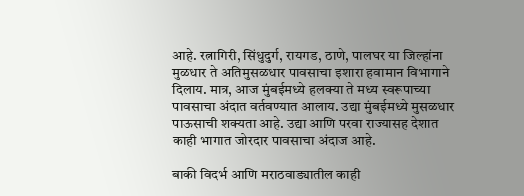आहे. रत्नागिरी, सिंधुदुर्ग, रायगड, ठाणे, पालघर या जिल्हांना मुळधार ते अतिमुसळधार पावसाचा इशारा हवामान विभागाने दिलाय. मात्र, आज मुंबईमध्ये हलक्या ते मध्य स्वरूपाच्या पावसाचा अंदात वर्तवण्यात आलाय. उद्या मुंबईमध्ये मुसळधार पाऊसाची शक्यता आहे. उद्या आणि परवा राज्यासह देशात काही भागात जोरदार पावसाचा अंदाज आहे.

बाकी विदर्भ आणि मराठवाड्यातील काही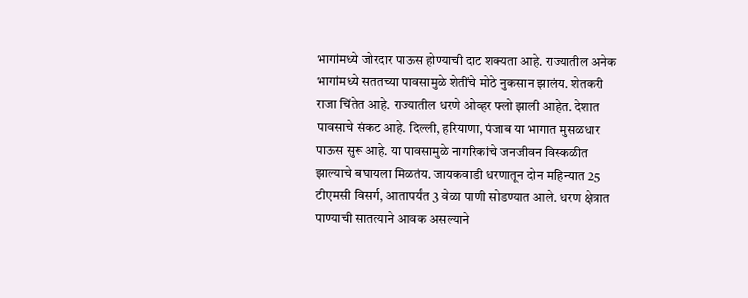भागांमध्ये जोरदार पाऊस होण्याची दाट शक्यता आहे. राज्यातील अनेक भागांमध्ये सततच्या पावसामुळे शेतींचे मोठे नुकसान झालंय. शेतकरी राजा चिंतेत आहे. राज्यातील धरणे ओव्हर फ्लो झाली आहेत. देशात पावसाचे संकट आहे. दिल्ली, हरियाणा, पंजाब या भागात मुसळधार पाऊस सुरू आहे. या पावसामुळे नागरिकांचे जनजीवन विस्कळीत झाल्याचे बघायला मिळतंय. जायकवाडी धरणातून दोन महिन्यात 25 टीएमसी विसर्ग, आतापर्यंत 3 वेळा पाणी सोडण्यात आले. धरण क्षेत्रात पाण्याची सातत्याने आवक असल्याने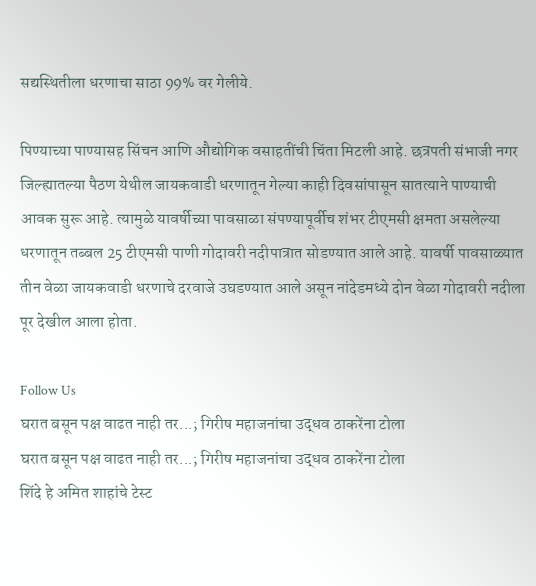सद्यस्थितीला धरणाचा साठा 99% वर गेलीये.

पिण्याच्या पाण्यासह सिंचन आणि औद्योगिक वसाहतींची चिंता मिटली आहे. छत्रपती संभाजी नगर जिल्ह्यातल्या पैठण येथील जायकवाडी धरणातून गेल्या काही दिवसांपासून सातत्याने पाण्याची आवक सुरू आहे. त्यामुळे यावर्षीच्या पावसाळा संपण्यापूर्वीच शंभर टीएमसी क्षमता असलेल्या धरणातून तब्बल 25 टीएमसी पाणी गोदावरी नदीपात्रात सोडण्यात आले आहे. यावर्षी पावसाळ्यात तीन वेळा जायकवाडी धरणाचे दरवाजे उघडण्यात आले असून नांदेडमध्ये दोन वेळा गोदावरी नदीला पूर देखील आला होता.

Follow Us
घरात बसून पक्ष वाढत नाही तर...; गिरीष महाजनांचा उद्धव ठाकरेंना टोला
घरात बसून पक्ष वाढत नाही तर...; गिरीष महाजनांचा उद्धव ठाकरेंना टोला
शिंदे हे अमित शाहांचे टेस्ट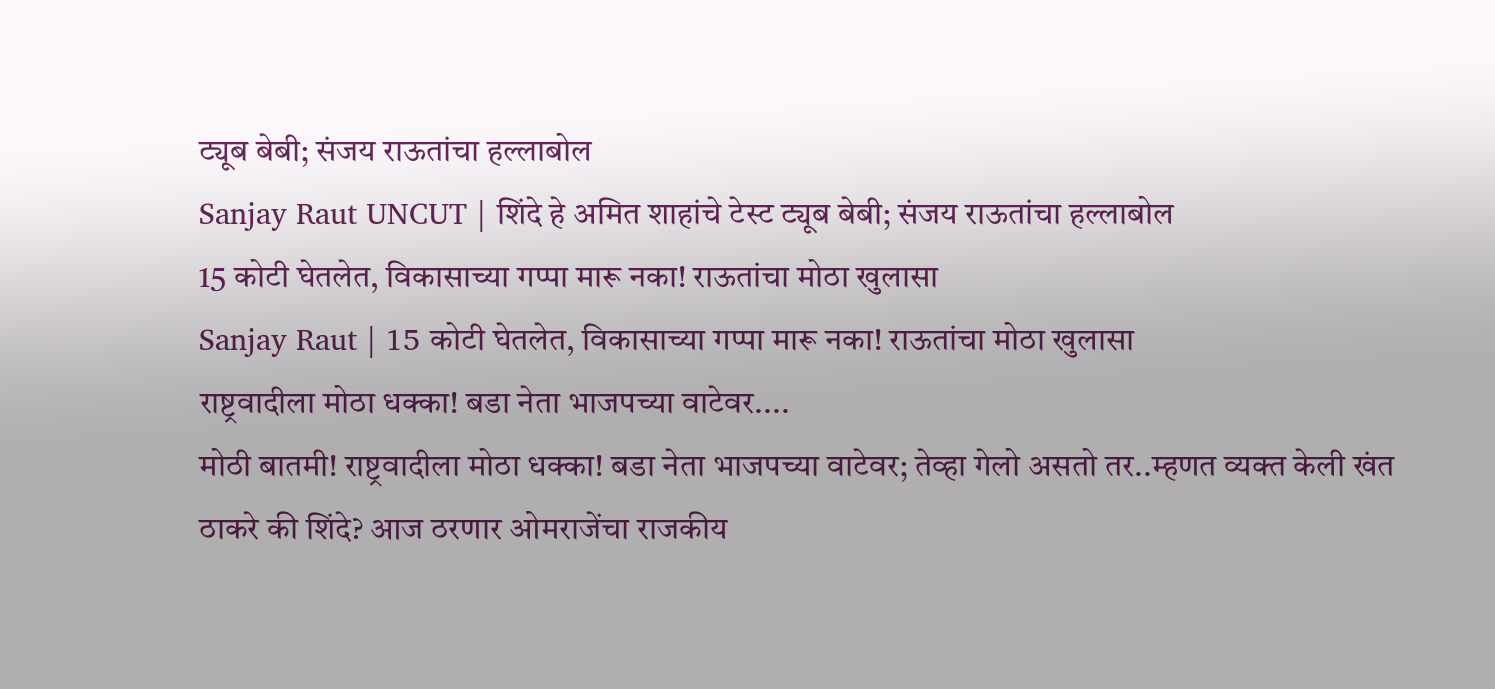ट्यूब बेबी; संजय राऊतांचा हल्लाबोल
Sanjay Raut UNCUT | शिंदे हे अमित शाहांचे टेस्ट ट्यूब बेबी; संजय राऊतांचा हल्लाबोल
15 कोटी घेतलेत, विकासाच्या गप्पा मारू नका! राऊतांचा मोठा खुलासा
Sanjay Raut | 15 कोटी घेतलेत, विकासाच्या गप्पा मारू नका! राऊतांचा मोठा खुलासा
राष्ट्रवादीला मोठा धक्का! बडा नेता भाजपच्या वाटेवर....
मोठी बातमी! राष्ट्रवादीला मोठा धक्का! बडा नेता भाजपच्या वाटेवर; तेव्हा गेलो असतो तर..म्हणत व्यक्त केली खंत
ठाकरे की शिंदे? आज ठरणार ओमराजेंचा राजकीय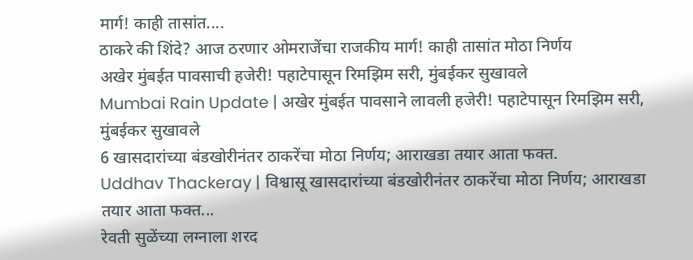मार्ग! काही तासांत....
ठाकरे की शिंदे? आज ठरणार ओमराजेंचा राजकीय मार्ग! काही तासांत मोठा निर्णय
अखेर मुंबईत पावसाची हजेरी! पहाटेपासून रिमझिम सरी, मुंबईकर सुखावले
Mumbai Rain Update | अखेर मुंबईत पावसाने लावली हजेरी! पहाटेपासून रिमझिम सरी, मुंबईकर सुखावले
6 खासदारांच्या बंडखोरीनंतर ठाकरेंचा मोठा निर्णय; आराखडा तयार आता फक्त.
Uddhav Thackeray | विश्वासू खासदारांच्या बंडखोरीनंतर ठाकरेंचा मोठा निर्णय; आराखडा तयार आता फक्त...
रेवती सुळेंच्या लग्नाला शरद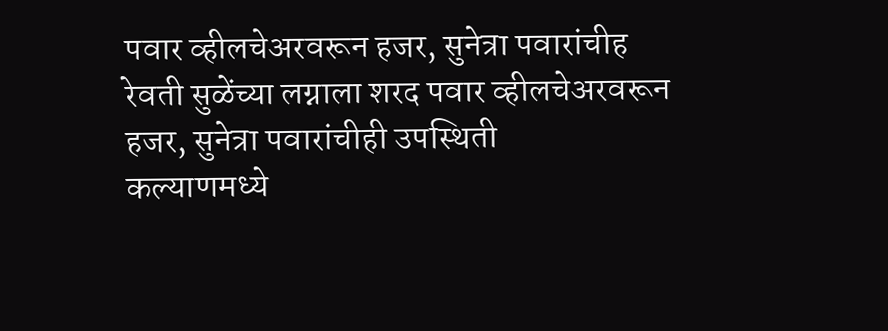पवार व्हीलचेअरवरून हजर, सुनेत्रा पवारांचीह
रेवती सुळेंच्या लग्नाला शरद पवार व्हीलचेअरवरून हजर, सुनेत्रा पवारांचीही उपस्थिती
कल्याणमध्ये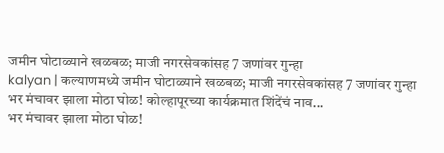जमीन घोटाळ्याने खळबळ; माजी नगरसेवकांसह 7 जणांवर गुन्हा
kalyan | कल्याणमध्ये जमीन घोटाळ्याने खळबळ; माजी नगरसेवकांसह 7 जणांवर गुन्हा
भर मंचावर झाला मोठा घोळ! कोल्हापूरच्या कार्यक्रमात शिंदेंचं नाव...
भर मंचावर झाला मोठा घोळ!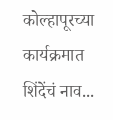कोल्हापूरच्या कार्यक्रमात शिंदेंचं नाव...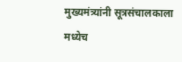मुख्यमंत्र्यांनी सूत्रसंचालकाला मध्येच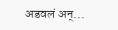अडवलं अन्...